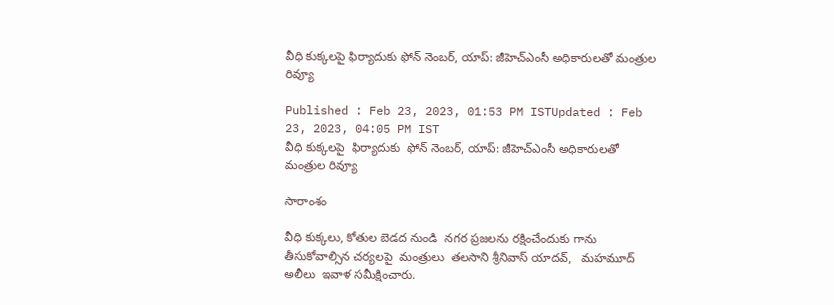వీధి కుక్కలపై ఫిర్యాదుకు ఫోన్ నెంబర్, యాప్: జీహెచ్ఎంసీ అధికారులతో మంత్రుల రివ్యూ

Published : Feb 23, 2023, 01:53 PM ISTUpdated : Feb 23, 2023, 04:05 PM IST
వీధి కుక్కలపై  ఫిర్యాదుకు  ఫోన్ నెంబర్, యాప్: జీహెచ్ఎంసీ అధికారులతో  మంత్రుల రివ్యూ

సారాంశం

వీధి కుక్కలు, కోతుల బెడద నుండి  నగర ప్రజలను రక్షించేందుకు గాను  తీసుకోవాల్సిన చర్యలపై  మంత్రులు  తలసాని శ్రీనివాస్ యాదవ్,   మహమూద్ అలీలు  ఇవాళ సమీక్షించారు.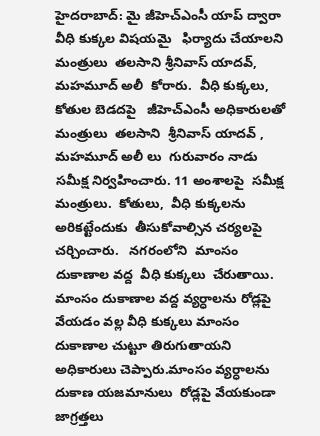హైదరాబాద్: మై జీహెచ్ఎంసీ యాప్ ద్వారా వీధి కుక్కల విషయమై   ఫిర్యాదు చేయాలని  మంత్రులు  తలసాని శ్రీనివాస్ యాదవ్,  మహమూద్ అలీ  కోరారు.  వీధి కుక్కలు,  కోతుల బెడదపై   జీహెచ్ఎంసీ అధికారులతో  మంత్రులు  తలసాని  శ్రీనివాస్ యాదవ్ ,  మహమూద్ అలీ లు  గురువారం నాడు  సమీక్ష నిర్వహించారు. 11 అంశాలపై  సమీక్ష మంత్రులు.  కోతులు,  వీధి కుక్కలను అరికట్టేందుకు  తీసుకోవాల్సిన చర్యలపై  చర్చించారు.   నగరంలోని  మాంసం  దుకాణాల వద్ద  వీధి కుక్కలు  చేరుతాయి.  మాంసం దుకాణాల వద్ద వ్యర్ధాలను రోడ్లపై వేయడం వల్ల వీధి కుక్కలు మాంసం దుకాణాల చుట్టూ తిరుగుతాయని  అధికారులు చెప్పారు.మాంసం వ్యర్ధాలను  దుకాణ యజమానులు  రోడ్లపై వేయకుండా జాగ్రత్తలు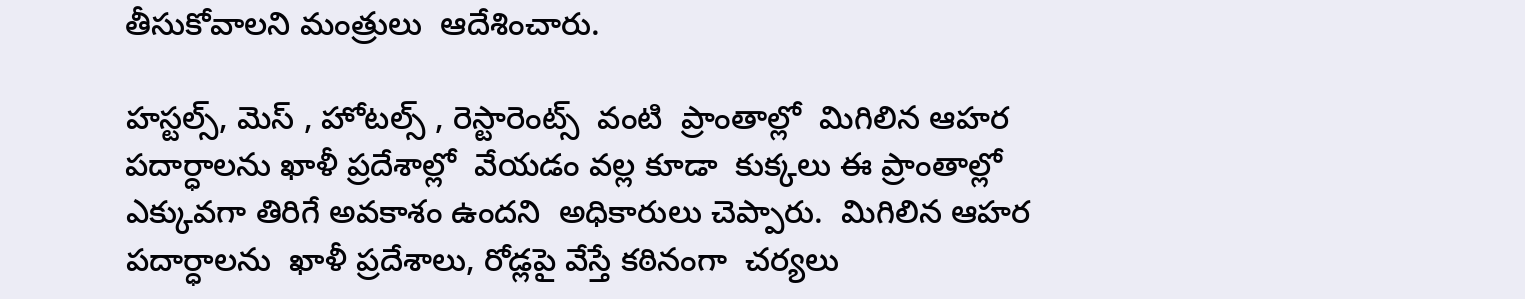తీసుకోవాలని మంత్రులు  ఆదేశించారు.

హస్టల్స్, మెస్ , హోటల్స్ , రెస్టారెంట్స్  వంటి  ప్రాంతాల్లో  మిగిలిన ఆహర  పదార్ధాలను ఖాళీ ప్రదేశాల్లో  వేయడం వల్ల కూడా  కుక్కలు ఈ ప్రాంతాల్లో  ఎక్కువగా తిరిగే అవకాశం ఉందని  అధికారులు చెప్పారు.  మిగిలిన ఆహర పదార్ధాలను  ఖాళీ ప్రదేశాలు, రోడ్లపై వేస్తే కఠినంగా  చర్యలు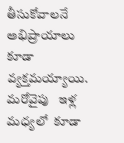తీసుకోవాలనే అభిప్రాయాలు కూడా వ్యక్తమయ్యాయి. మరోవైపు   ఇళ్ల మధ్యలో  కూడా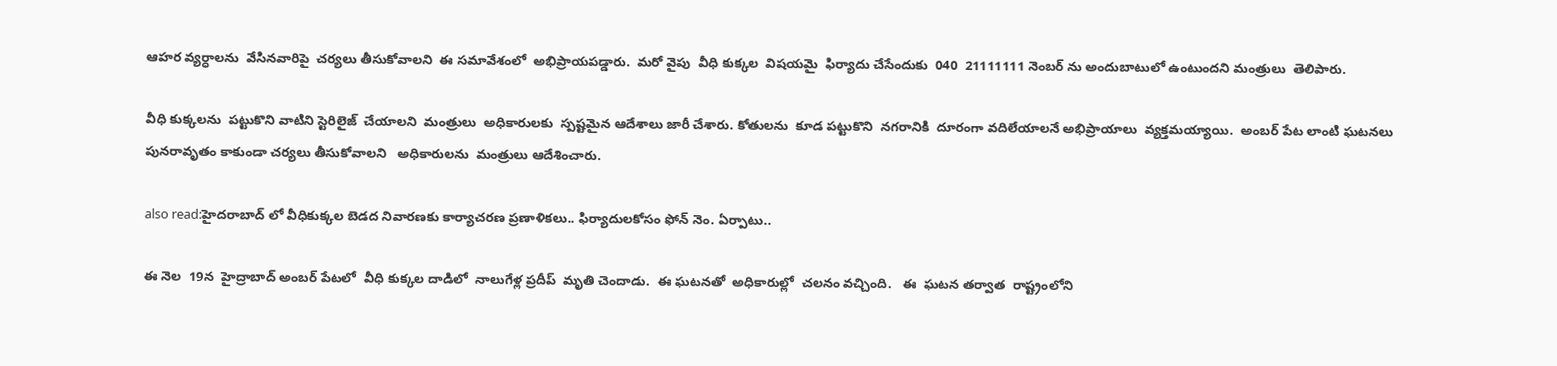ఆహర వ్యర్ధాలను  వేసినవారిపై  చర్యలు తీసుకోవాలని  ఈ సమావేశంలో  అభిప్రాయపడ్డారు.  మరో వైపు  వీధి కుక్కల  విషయమై  ఫిర్యాదు చేసేందుకు  040  21111111 నెంబర్ ను అందుబాటులో ఉంటుందని మంత్రులు  తెలిపారు.

వీధి కుక్కలను  పట్టుకొని వాటిని స్టెరిలైజ్  చేయాలని  మంత్రులు  అధికారులకు  స్పష్టమైన ఆదేశాలు జారీ చేశారు. కోతులను  కూడ పట్టుకొని  నగరానికి  దూరంగా వదిలేయాలనే అభిప్రాయాలు  వ్యక్తమయ్యాయి.  అంబర్ పేట లాంటి ఘటనలు పునరావృతం కాకుండా చర్యలు తీసుకోవాలని   అధికారులను  మంత్రులు ఆదేశించారు.

also read:హైదరాబాద్ లో వీధికుక్కల బెడద నివారణకు కార్యాచరణ ప్రణాళికలు.. ఫిర్యాదులకోసం ఫోన్ నెం. ఏర్పాటు..

ఈ నెల  19న  హైద్రాబాద్ అంబర్ పేటలో  వీధి కుక్కల దాడిలో  నాలుగేళ్ల ప్రదీప్  మృతి చెందాడు.  ఈ ఘటనతో  అధికారుల్లో  చలనం వచ్చింది.   ఈ  ఘటన తర్వాత  రాష్ట్రంలోని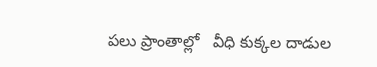పలు ప్రాంతాల్లో   వీధి కుక్కల దాడుల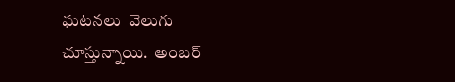ఘటనలు  వెలుగు చూస్తున్నాయి.  అంబర్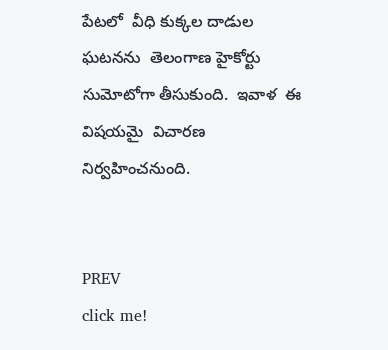పేటలో  వీధి కుక్కల దాడుల ఘటనను  తెలంగాణ హైకోర్టు సుమోటోగా తీసుకుంది.  ఇవాళ  ఈ విషయమై  విచారణ నిర్వహించనుంది.


PREV
click me!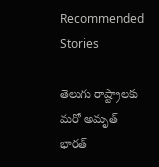Recommended Stories

తెలుగు రాష్ట్రాలకు మరో అమృత్ భారత్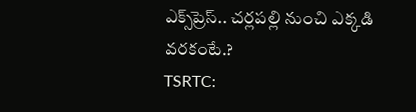ఎక్స్‌ప్రెస్.. చర్లపల్లి నుంచి ఎక్కడి వరకంటే.?
TSRTC: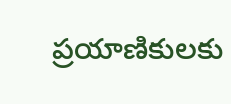ప్ర‌యాణికుల‌కు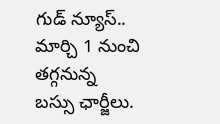గుడ్ న్యూస్‌.. మార్చి 1 నుంచి త‌గ్గ‌నున్న బ‌స్సు ఛార్జీలు.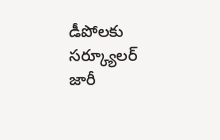డీపోల‌కు స‌ర్క్యూల‌ర్ జారీ